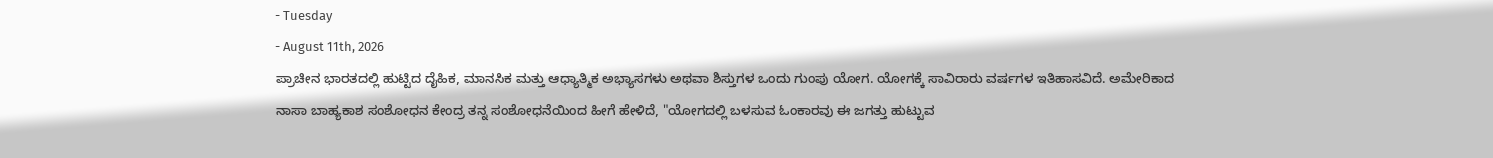- Tuesday
- August 11th, 2026
ಪ್ರಾಚೀನ ಭಾರತದಲ್ಲಿ ಹುಟ್ಟಿದ ದೈಹಿಕ, ಮಾನಸಿಕ ಮತ್ತು ಆಧ್ಯಾತ್ಮಿಕ ಅಭ್ಯಾಸಗಳು ಅಥವಾ ಶಿಸ್ತುಗಳ ಒಂದು ಗುಂಪು ಯೋಗ. ಯೋಗಕ್ಕೆ ಸಾವಿರಾರು ವರ್ಷಗಳ ಇತಿಹಾಸವಿದೆ. ಅಮೇರಿಕಾದ ನಾಸಾ ಬಾಹ್ಯಕಾಶ ಸಂಶೋಧನ ಕೇಂದ್ರ ತನ್ನ ಸಂಶೋಧನೆಯಿಂದ ಹೀಗೆ ಹೇಳಿದೆ, "ಯೋಗದಲ್ಲಿ ಬಳಸುವ ಓಂಕಾರವು ಈ ಜಗತ್ತು ಹುಟ್ಟುವ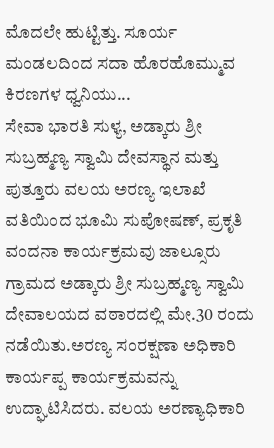ಮೊದಲೇ ಹುಟ್ಟಿತ್ತು. ಸೂರ್ಯ ಮಂಡಲದಿಂದ ಸದಾ ಹೊರಹೊಮ್ಮುವ ಕಿರಣಗಳ ಧ್ವನಿಯು...
ಸೇವಾ ಭಾರತಿ ಸುಳ್ಯ, ಅಡ್ಕಾರು ಶ್ರೀ ಸುಬ್ರಹ್ಮಣ್ಯ ಸ್ವಾಮಿ ದೇವಸ್ಥಾನ ಮತ್ತು ಪುತ್ತೂರು ವಲಯ ಅರಣ್ಯ ಇಲಾಖೆ ವತಿಯಿಂದ ಭೂಮಿ ಸುಪೋಷಣ್, ಪ್ರಕೃತಿ ವಂದನಾ ಕಾರ್ಯಕ್ರಮವು ಜಾಲ್ಸೂರು ಗ್ರಾಮದ ಅಡ್ಕಾರು ಶ್ರೀ ಸುಬ್ರಹ್ಮಣ್ಯ ಸ್ವಾಮಿ ದೇವಾಲಯದ ವಠಾರದಲ್ಲಿ ಮೇ.30 ರಂದು ನಡೆಯಿತು.ಅರಣ್ಯ ಸಂರಕ್ಷಣಾ ಅಧಿಕಾರಿ ಕಾರ್ಯಪ್ಪ ಕಾರ್ಯಕ್ರಮವನ್ನು ಉದ್ಘಾಟಿಸಿದರು. ವಲಯ ಅರಣ್ಯಾಧಿಕಾರಿ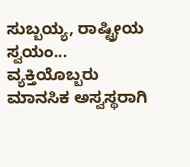ಸುಬ್ಬಯ್ಯ, ರಾಷ್ಟ್ರೀಯ ಸ್ವಯಂ...
ವ್ಯಕ್ತಿಯೊಬ್ಬರು ಮಾನಸಿಕ ಅಸ್ವಸ್ಥರಾಗಿ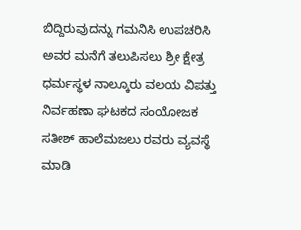ಬಿದ್ದಿರುವುದನ್ನು ಗಮನಿಸಿ ಉಪಚರಿಸಿ ಅವರ ಮನೆಗೆ ತಲುಪಿಸಲು ಶ್ರೀ ಕ್ಷೇತ್ರ ಧರ್ಮಸ್ಥಳ ನಾಲ್ಕೂರು ವಲಯ ವಿಪತ್ತು ನಿರ್ವಹಣಾ ಘಟಕದ ಸಂಯೋಜಕ ಸತೀಶ್ ಹಾಲೆಮಜಲು ರವರು ವ್ಯವಸ್ಥೆ ಮಾಡಿ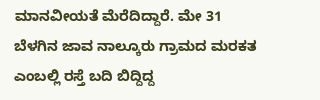ಮಾನವೀಯತೆ ಮೆರೆದಿದ್ದಾರೆ. ಮೇ 31 ಬೆಳಗಿನ ಜಾವ ನಾಲ್ಕೂರು ಗ್ರಾಮದ ಮರಕತ ಎಂಬಲ್ಲಿ ರಸ್ತೆ ಬದಿ ಬಿದ್ದಿದ್ದ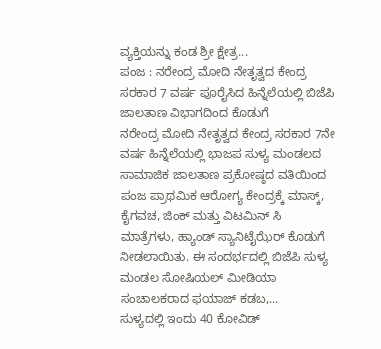ವ್ಯಕ್ತಿಯನ್ನು ಕಂಡ ಶ್ರೀ ಕ್ಷೇತ್ರ...
ಪಂಜ : ನರೇಂದ್ರ ಮೋದಿ ನೇತೃತ್ವದ ಕೇಂದ್ರ ಸರಕಾರ 7 ವರ್ಷ ಪೂರೈಸಿದ ಹಿನ್ನೆಲೆಯಲ್ಲಿ ಬಿಜೆಪಿ ಜಾಲತಾಣ ವಿಭಾಗದಿಂದ ಕೊಡುಗೆ
ನರೇಂದ್ರ ಮೋದಿ ನೇತೃತ್ವದ ಕೇಂದ್ರ ಸರಕಾರ 7ನೇ ವರ್ಷ ಹಿನ್ನೆಲೆಯಲ್ಲಿ ಭಾಜಪ ಸುಳ್ಯ ಮಂಡಲದ ಸಾಮಾಜಿಕ ಜಾಲತಾಣ ಪ್ರಕೋಷ್ಠದ ವತಿಯಿಂದ ಪಂಜ ಪ್ರಾಥಮಿಕ ಆರೋಗ್ಯ ಕೇಂದ್ರಕ್ಕೆ ಮಾಸ್ಕ್, ಕೈಗವಚ, ಜಿಂಕ್ ಮತ್ತು ವಿಟಮಿನ್ ಸಿ ಮಾತ್ರೆಗಳು, ಹ್ಯಾಂಡ್ ಸ್ಯಾನಿಟೈಝೆರ್ ಕೊಡುಗೆ ನೀಡಲಾಯಿತು. ಈ ಸಂದರ್ಭದಲ್ಲಿ ಬಿಜೆಪಿ ಸುಳ್ಯ ಮಂಡಲ ಸೋಷಿಯಲ್ ಮೀಡಿಯಾ ಸಂಚಾಲಕರಾದ ಫಯಾಜ್ ಕಡಬ,...
ಸುಳ್ಯದಲ್ಲಿ ಇಂದು 40 ಕೋವಿಡ್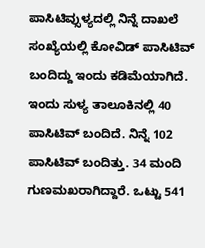ಪಾಸಿಟಿವ್ಸುಳ್ಯದಲ್ಲಿ ನಿನ್ನೆ ದಾಖಲೆ ಸಂಖ್ಯೆಯಲ್ಲಿ ಕೋವಿಡ್ ಪಾಸಿಟಿವ್ ಬಂದಿದ್ದು ಇಂದು ಕಡಿಮೆಯಾಗಿದೆ. ಇಂದು ಸುಳ್ಯ ತಾಲೂಕಿನಲ್ಲಿ 40 ಪಾಸಿಟಿವ್ ಬಂದಿದೆ. ನಿನ್ನೆ 102 ಪಾಸಿಟಿವ್ ಬಂದಿತ್ತು. 34 ಮಂದಿ ಗುಣಮಖರಾಗಿದ್ದಾರೆ. ಒಟ್ಟು 541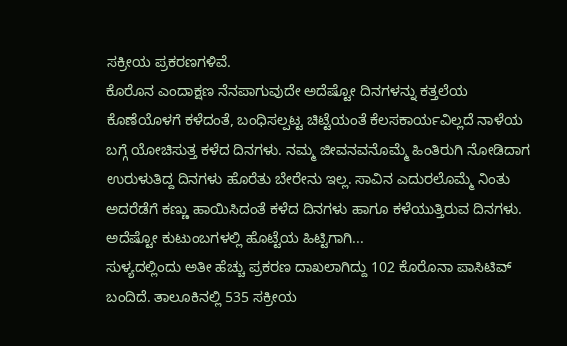ಸಕ್ರೀಯ ಪ್ರಕರಣಗಳಿವೆ.
ಕೊರೊನ ಎಂದಾಕ್ಷಣ ನೆನಪಾಗುವುದೇ ಅದೆಷ್ಟೋ ದಿನಗಳನ್ನು ಕತ್ತಲೆಯ ಕೊಣೆಯೊಳಗೆ ಕಳೆದಂತೆ, ಬಂಧಿಸಲ್ಪಟ್ಟ ಚಿಟ್ಟೆಯಂತೆ ಕೆಲಸಕಾರ್ಯವಿಲ್ಲದೆ ನಾಳೆಯ ಬಗ್ಗೆ ಯೋಚಿಸುತ್ತ ಕಳೆದ ದಿನಗಳು. ನಮ್ಮ ಜೀವನವನೊಮ್ಮೆ ಹಿಂತಿರುಗಿ ನೋಡಿದಾಗ ಉರುಳುತಿದ್ದ ದಿನಗಳು ಹೊರೆತು ಬೇರೇನು ಇಲ್ಲ. ಸಾವಿನ ಎದುರಲೊಮ್ಮೆ ನಿಂತು ಅದರೆಡೆಗೆ ಕಣ್ಣು ಹಾಯಿಸಿದಂತೆ ಕಳೆದ ದಿನಗಳು ಹಾಗೂ ಕಳೆಯುತ್ತಿರುವ ದಿನಗಳು. ಅದೆಷ್ಟೋ ಕುಟುಂಬಗಳಲ್ಲಿ ಹೊಟ್ಟೆಯ ಹಿಟ್ಟಿಗಾಗಿ...
ಸುಳ್ಯದಲ್ಲಿಂದು ಅತೀ ಹೆಚ್ಚು ಪ್ರಕರಣ ದಾಖಲಾಗಿದ್ದು 102 ಕೊರೊನಾ ಪಾಸಿಟಿವ್ ಬಂದಿದೆ. ತಾಲೂಕಿನಲ್ಲಿ 535 ಸಕ್ರೀಯ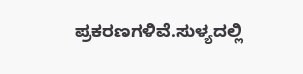ಪ್ರಕರಣಗಳಿವೆ.ಸುಳ್ಯದಲ್ಲಿ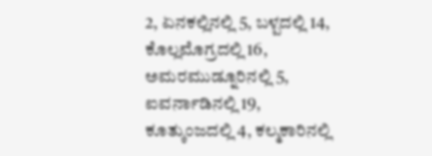2, ಏನಕಲ್ಲಿನಲ್ಲಿ 5, ಬಳ್ಪದಲ್ಲಿ 14, ಕೊಲ್ಲಮೊಗ್ರದಲ್ಲಿ 16, ಅಮರಮುಡ್ನೂರಿನಲ್ಲಿ 5, ಐವರ್ನಾಡಿನಲ್ಲಿ 19, ಕೂತ್ಕುಂಜದಲ್ಲಿ 4, ಕಲ್ಮಕಾರಿನಲ್ಲಿ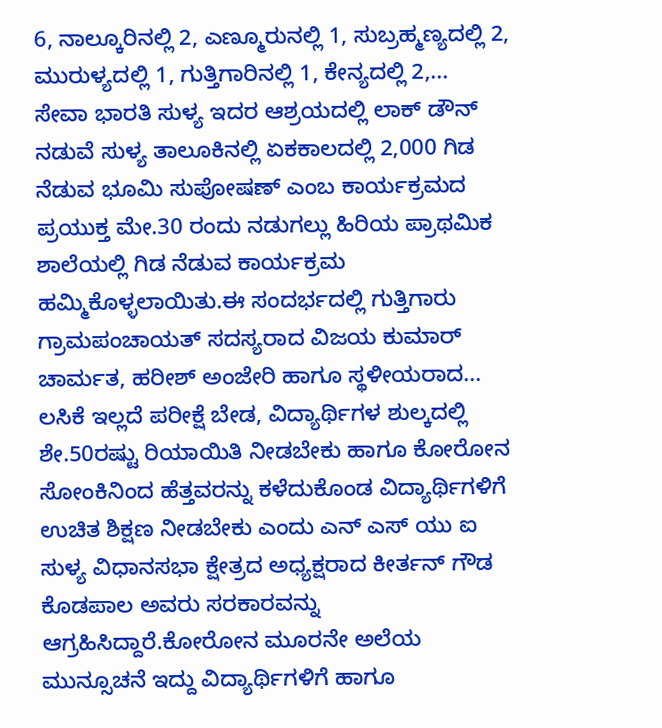6, ನಾಲ್ಕೂರಿನಲ್ಲಿ 2, ಎಣ್ಮೂರುನಲ್ಲಿ 1, ಸುಬ್ರಹ್ಮಣ್ಯದಲ್ಲಿ 2, ಮುರುಳ್ಯದಲ್ಲಿ 1, ಗುತ್ತಿಗಾರಿನಲ್ಲಿ 1, ಕೇನ್ಯದಲ್ಲಿ 2,...
ಸೇವಾ ಭಾರತಿ ಸುಳ್ಯ ಇದರ ಆಶ್ರಯದಲ್ಲಿ ಲಾಕ್ ಡೌನ್ ನಡುವೆ ಸುಳ್ಯ ತಾಲೂಕಿನಲ್ಲಿ ಏಕಕಾಲದಲ್ಲಿ 2,000 ಗಿಡ ನೆಡುವ ಭೂಮಿ ಸುಪೋಷಣ್ ಎಂಬ ಕಾರ್ಯಕ್ರಮದ ಪ್ರಯುಕ್ತ ಮೇ.30 ರಂದು ನಡುಗಲ್ಲು ಹಿರಿಯ ಪ್ರಾಥಮಿಕ ಶಾಲೆಯಲ್ಲಿ ಗಿಡ ನೆಡುವ ಕಾರ್ಯಕ್ರಮ ಹಮ್ಮಿಕೊಳ್ಳಲಾಯಿತು.ಈ ಸಂದರ್ಭದಲ್ಲಿ ಗುತ್ತಿಗಾರು ಗ್ರಾಮಪಂಚಾಯತ್ ಸದಸ್ಯರಾದ ವಿಜಯ ಕುಮಾರ್ ಚಾರ್ಮತ, ಹರೀಶ್ ಅಂಜೇರಿ ಹಾಗೂ ಸ್ಥಳೀಯರಾದ...
ಲಸಿಕೆ ಇಲ್ಲದೆ ಪರೀಕ್ಷೆ ಬೇಡ, ವಿದ್ಯಾರ್ಥಿಗಳ ಶುಲ್ಕದಲ್ಲಿ ಶೇ.50ರಷ್ಟು ರಿಯಾಯಿತಿ ನೀಡಬೇಕು ಹಾಗೂ ಕೋರೋನ ಸೋಂಕಿನಿಂದ ಹೆತ್ತವರನ್ನು ಕಳೆದುಕೊಂಡ ವಿದ್ಯಾರ್ಥಿಗಳಿಗೆ ಉಚಿತ ಶಿಕ್ಷಣ ನೀಡಬೇಕು ಎಂದು ಎನ್ ಎಸ್ ಯು ಐ ಸುಳ್ಯ ವಿಧಾನಸಭಾ ಕ್ಷೇತ್ರದ ಅಧ್ಯಕ್ಷರಾದ ಕೀರ್ತನ್ ಗೌಡ ಕೊಡಪಾಲ ಅವರು ಸರಕಾರವನ್ನು ಆಗ್ರಹಿಸಿದ್ದಾರೆ.ಕೋರೋನ ಮೂರನೇ ಅಲೆಯ ಮುನ್ಸೂಚನೆ ಇದ್ದು ವಿದ್ಯಾರ್ಥಿಗಳಿಗೆ ಹಾಗೂ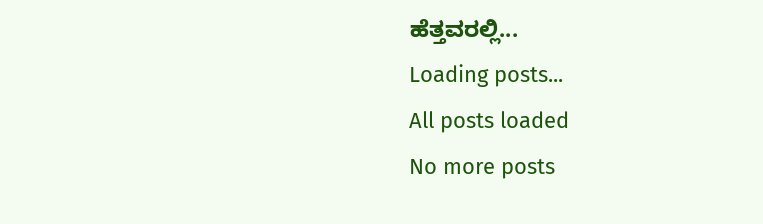ಹೆತ್ತವರಲ್ಲಿ...
Loading posts...
All posts loaded
No more posts